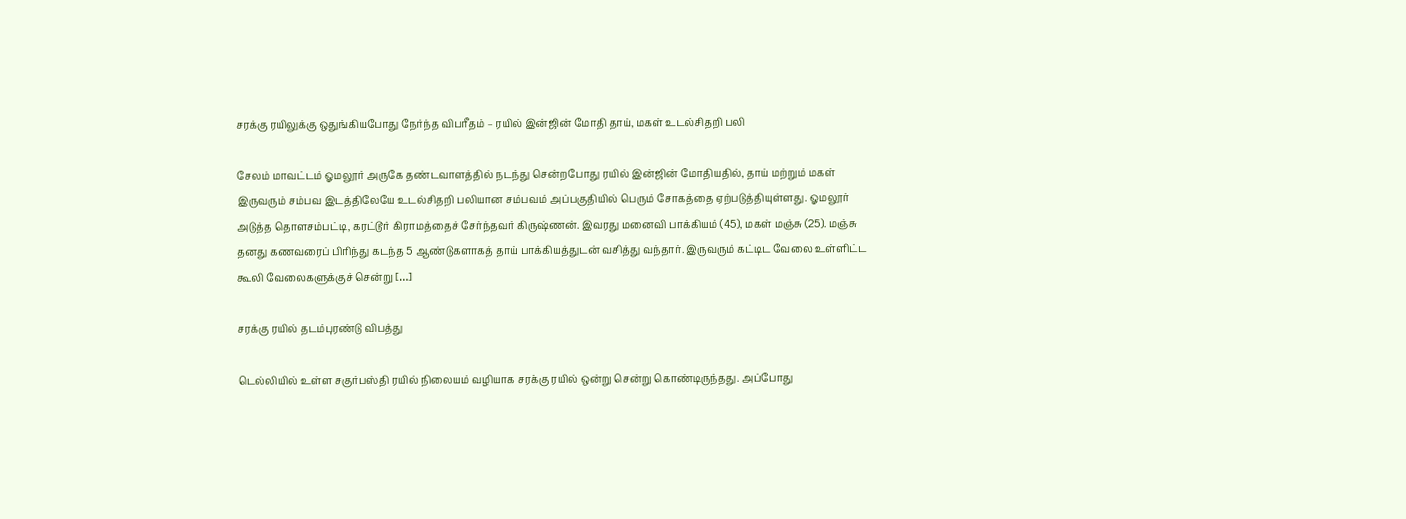சரக்கு ரயிலுக்கு ஒதுங்கியபோது நேர்ந்த விபரீதம் – ரயில் இன்ஜின் மோதி தாய், மகள் உடல்சிதறி பலி

சேலம் மாவட்டம் ஓமலூர் அருகே தண்டவாளத்தில் நடந்து சென்றபோது ரயில் இன்ஜின் மோதியதில், தாய் மற்றும் மகள் இருவரும் சம்பவ இடத்திலேயே உடல்சிதறி பலியான சம்பவம் அப்பகுதியில் பெரும் சோகத்தை ஏற்படுத்தியுள்ளது. ஓமலூர் அடுத்த தொளசம்பட்டி, கரட்டூர் கிராமத்தைச் சேர்ந்தவர் கிருஷ்ணன். இவரது மனைவி பாக்கியம் (45), மகள் மஞ்சு (25). மஞ்சு தனது கணவரைப் பிரிந்து கடந்த 5 ஆண்டுகளாகத் தாய் பாக்கியத்துடன் வசித்து வந்தார். இருவரும் கட்டிட வேலை உள்ளிட்ட கூலி வேலைகளுக்குச் சென்று […]

சரக்கு ரயில் தடம்புரண்டு விபத்து

டெல்லியில் உள்ள சகுர்பஸ்தி ரயில் நிலையம் வழியாக சரக்கு ரயில் ஒன்று சென்று கொண்டிருந்தது. அப்போது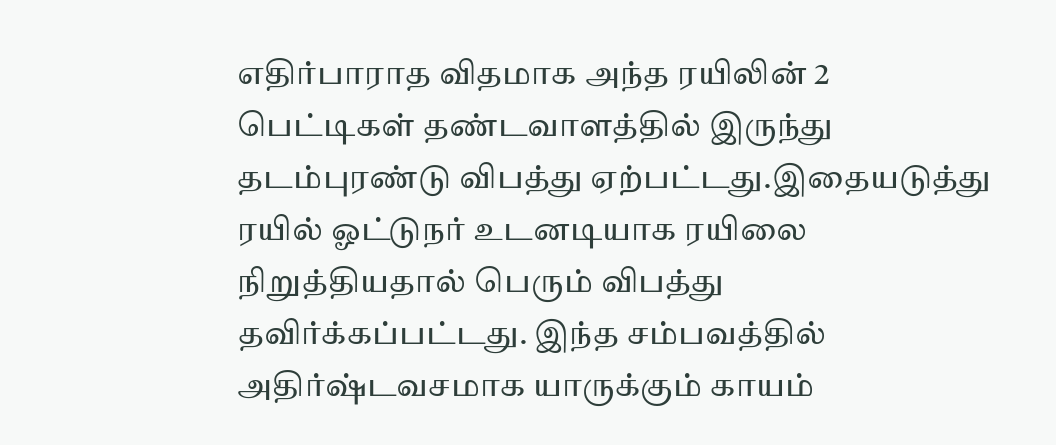எதிர்பாராத விதமாக அந்த ரயிலின் 2 பெட்டிகள் தண்டவாளத்தில் இருந்து தடம்புரண்டு விபத்து ஏற்பட்டது.இதையடுத்து ரயில் ஓட்டுநர் உடனடியாக ரயிலை நிறுத்தியதால் பெரும் விபத்து தவிர்க்கப்பட்டது. இந்த சம்பவத்தில் அதிர்ஷ்டவசமாக யாருக்கும் காயம்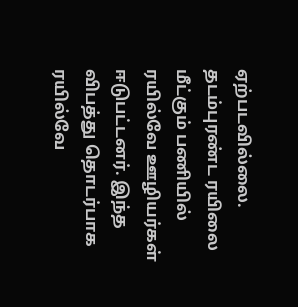ஏற்படவில்லை. தடம்புரண்ட ரயிலை மீட்கும் பணியில் ரயில்வே ஊழியர்கள் ஈடுபட்டனர். இந்த விபத்து தொடர்பாக ரயில்வே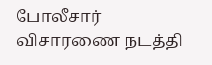போலீசார் விசாரணை நடத்தி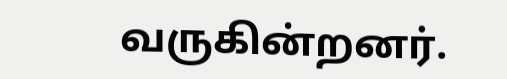வருகின்றனர்.